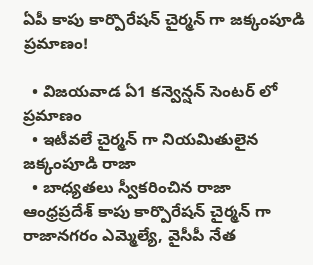ఏపీ కాపు కార్పొరేషన్ చైర్మన్ గా జక్కంపూడి ప్రమాణం!

  • విజయవాడ ఏ1 కన్వెన్షన్ సెంటర్ లో ప్రమాణం
  • ఇటీవలే చైర్మన్ గా నియమితులైన జక్కంపూడి రాజా
  • బాధ్యతలు స్వీకరించిన రాజా
ఆంధ్రప్రదేశ్ కాపు కార్పొరేషన్‌ చైర్మన్‌ గా రాజానగరం ఎమ్మెల్యే, వైసీపీ నేత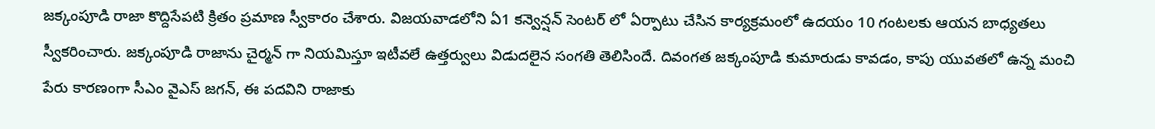జక్కంపూడి రాజా కొద్దిసేపటి క్రితం ప్రమాణ స్వీకారం చేశారు. విజయవాడలోని ఏ1 కన్వెన్షన్‌ సెంటర్ లో ఏర్పాటు చేసిన కార్యక్రమంలో ఉదయం 10 గంటలకు ఆయన బాధ్యతలు స్వీకరించారు. జక్కంపూడి రాజాను చైర్మన్‌ గా నియమిస్తూ ఇటీవలే ఉత్తర్వులు విడుదలైన సంగతి తెలిసిందే. దివంగత జక్కంపూడి కుమారుడు కావడం, కాపు యువతలో ఉన్న మంచి పేరు కారణంగా సీఎం వైఎస్ జగన్, ఈ పదవిని రాజాకు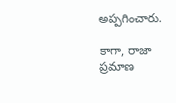అప్పగించారు.

కాగా, రాజా ప్రమాణ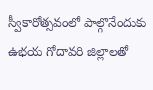స్వీకారోత్సవంలో పాల్గొనేందుకు ఉభయ గోదావరి జిల్లాలతో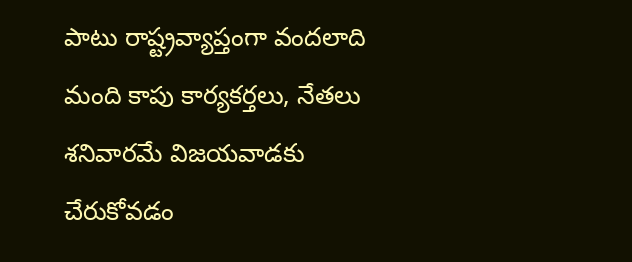పాటు రాష్ట్రవ్యాప్తంగా వందలాది మంది కాపు కార్యకర్తలు, నేతలు శనివారమే విజయవాడకు చేరుకోవడం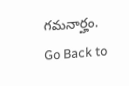గమనార్హం.
Go Back to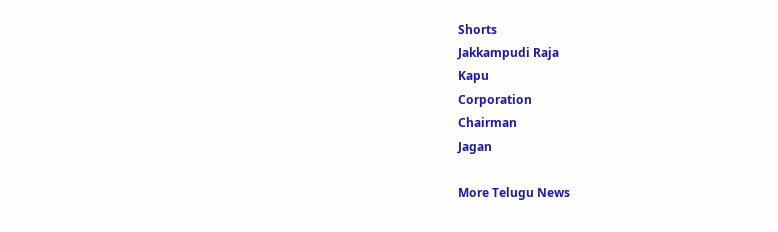Shorts
Jakkampudi Raja
Kapu
Corporation
Chairman
Jagan

More Telugu News